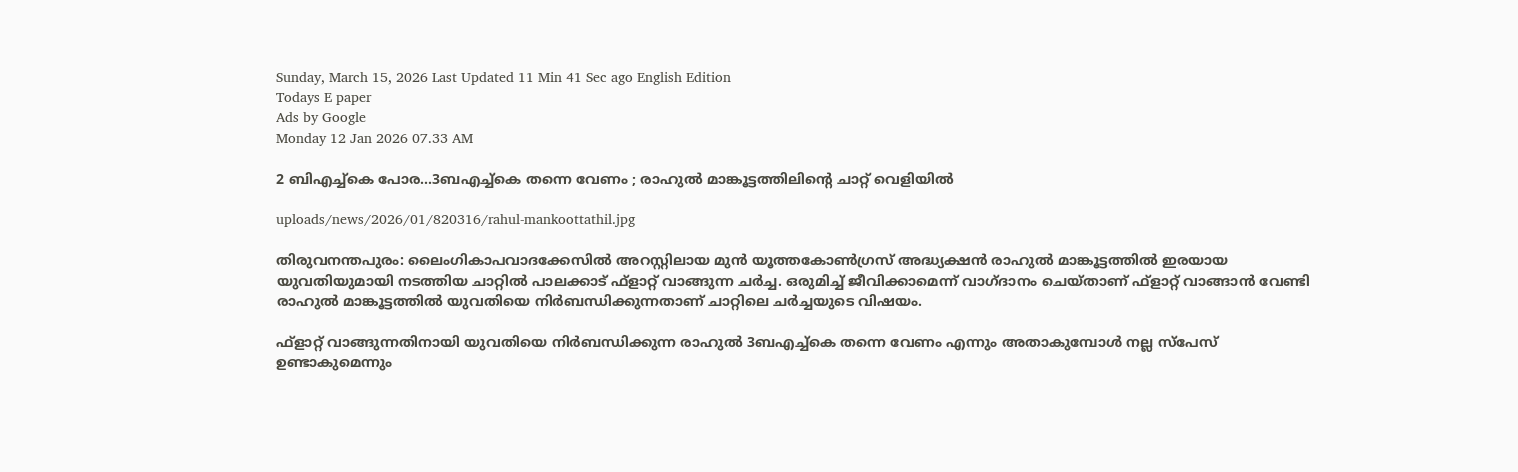Sunday, March 15, 2026 Last Updated 11 Min 41 Sec ago English Edition
Todays E paper
Ads by Google
Monday 12 Jan 2026 07.33 AM

2 ബിഎച്ച്‌കെ പോര...3ബഎച്ച്‌കെ തന്നെ വേണം ; രാഹുല്‍ മാങ്കൂട്ടത്തിലിന്റെ ചാറ്റ് വെളിയില്‍

uploads/news/2026/01/820316/rahul-mankoottathil.jpg

തിരുവനന്തപുരം: ലൈംഗികാപവാദക്കേസില്‍ അറസ്റ്റിലായ മുന്‍ യൂത്തകോണ്‍ഗ്രസ് അദ്ധ്യക്ഷന്‍ രാഹുല്‍ മാങ്കൂട്ടത്തില്‍ ഇരയായ യുവതിയുമായി നടത്തിയ ചാറ്റില്‍ പാലക്കാട് ഫ്‌ളാറ്റ് വാങ്ങുന്ന ചര്‍ച്ച. ഒരുമിച്ച് ജീവിക്കാമെന്ന് വാഗ്ദാനം ചെയ്താണ് ഫ്ളാറ്റ് വാങ്ങാന്‍ വേണ്ടി രാഹുല്‍ മാങ്കൂട്ടത്തില്‍ യുവതിയെ നിര്‍ബന്ധിക്കുന്നതാണ് ചാറ്റിലെ ചര്‍ച്ചയുടെ വിഷയം.

ഫ്ളാറ്റ് വാങ്ങുന്നതിനായി യുവതിയെ നിര്‍ബന്ധിക്കുന്ന രാഹുല്‍ 3ബഎച്ച്‌കെ തന്നെ വേണം എന്നും അതാകുമ്പോള്‍ നല്ല സ്‌പേസ് ഉണ്ടാകുമെന്നും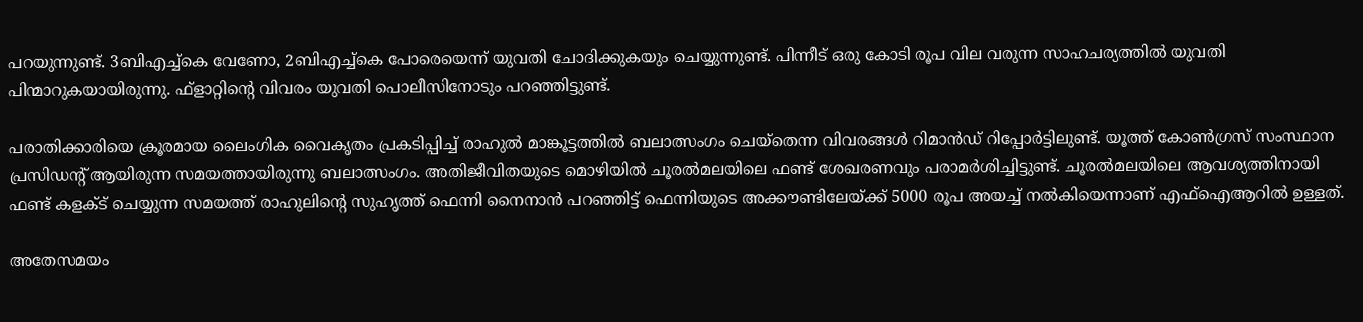പറയുന്നുണ്ട്. 3ബിഎച്ച്‌കെ വേണോ, 2ബിഎച്ച്‌കെ പോരെയെന്ന് യുവതി ചോദിക്കുകയും ചെയ്യുന്നുണ്ട്. പിന്നീട് ഒരു കോടി രൂപ വില വരുന്ന സാഹചര്യത്തില്‍ യുവതി പിന്മാറുകയായിരുന്നു. ഫ്‌ളാറ്റിന്റെ വിവരം യുവതി പൊലീസിനോടും പറഞ്ഞിട്ടുണ്ട്.

പരാതിക്കാരിയെ ക്രൂരമായ ലൈംഗിക വൈകൃതം പ്രകടിപ്പിച്ച് രാഹുല്‍ മാങ്കൂട്ടത്തില്‍ ബലാത്സംഗം ചെയ്‌തെന്ന വിവരങ്ങള്‍ റിമാന്‍ഡ് റിപ്പോര്‍ട്ടിലുണ്ട്. യൂത്ത് കോണ്‍ഗ്രസ് സംസ്ഥാന പ്രസിഡന്റ് ആയിരുന്ന സമയത്തായിരുന്നു ബലാത്സംഗം. അതിജീവിതയുടെ മൊഴിയില്‍ ചൂരല്‍മലയിലെ ഫണ്ട് ശേഖരണവും പരാമര്‍ശിച്ചിട്ടുണ്ട്. ചൂരല്‍മലയിലെ ആവശ്യത്തിനായി ഫണ്ട് കളക്ട് ചെയ്യുന്ന സമയത്ത് രാഹുലിന്റെ സുഹൃത്ത് ഫെന്നി നൈനാന്‍ പറഞ്ഞിട്ട് ഫെന്നിയുടെ അക്കൗണ്ടിലേയ്ക്ക് 5000 രൂപ അയച്ച് നല്‍കിയെന്നാണ് എഫ്‌ഐആറില്‍ ഉള്ളത്.

അതേസമയം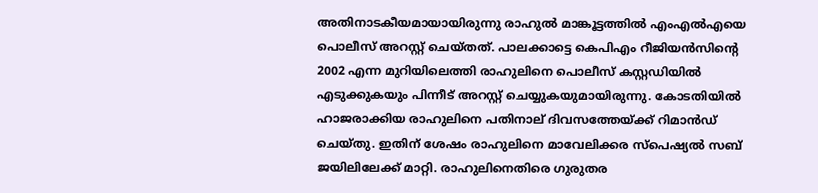അതിനാടകീയമായായിരുന്നു രാഹുല്‍ മാങ്കൂട്ടത്തില്‍ എംഎല്‍എയെ പൊലീസ് അറസ്റ്റ് ചെയ്തത്. പാലക്കാട്ടെ കെപിഎം റീജിയന്‍സിന്റെ 2002 എന്ന മുറിയിലെത്തി രാഹുലിനെ പൊലീസ് കസ്റ്റഡിയില്‍ എടുക്കുകയും പിന്നീട് അറസ്റ്റ് ചെയ്യുകയുമായിരുന്നു. കോടതിയില്‍ ഹാജരാക്കിയ രാഹുലിനെ പതിനാല് ദിവസത്തേയ്ക്ക് റിമാന്‍ഡ് ചെയ്തു. ഇതിന് ശേഷം രാഹുലിനെ മാവേലിക്കര സ്‌പെഷ്യല്‍ സബ് ജയിലിലേക്ക് മാറ്റി. രാഹുലിനെതിരെ ഗുരുതര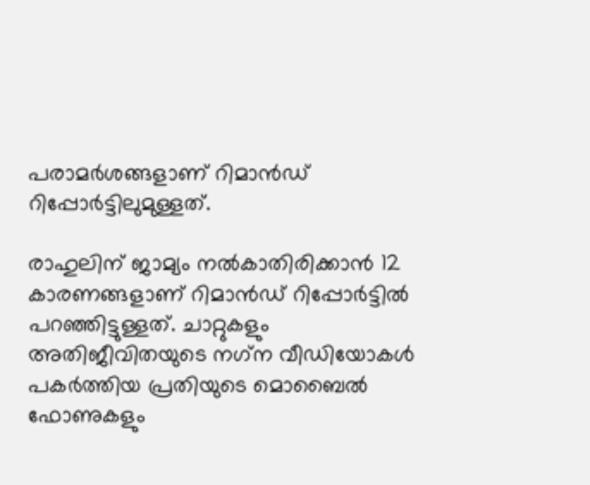പരാമര്‍ശങ്ങളാണ് റിമാന്‍ഡ് റിപ്പോര്‍ട്ടിലുമുള്ളത്.

രാഹുലിന് ജാമ്യം നല്‍കാതിരിക്കാന്‍ 12 കാരണങ്ങളാണ് റിമാന്‍ഡ് റിപ്പോര്‍ട്ടില്‍ പറഞ്ഞിട്ടുള്ളത്. ചാറ്റുകളും അതിജീവിതയുടെ നഗ്‌ന വീഡിയോകള്‍ പകര്‍ത്തിയ പ്രതിയുടെ മൊബൈല്‍ ഫോണുകളും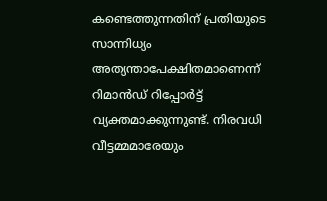കണ്ടെത്തുന്നതിന് പ്രതിയുടെ സാന്നിധ്യം അത്യന്താപേക്ഷിതമാണെന്ന് റിമാന്‍ഡ് റിപ്പോര്‍ട്ട് വ്യക്തമാക്കുന്നുണ്ട്. നിരവധി വീട്ടമ്മമാരേയും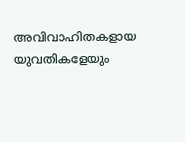അവിവാഹിതകളായ യുവതികളേയും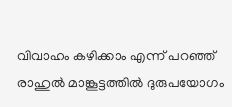വിവാഹം കഴിക്കാം എന്ന് പറഞ്ഞ് രാഹുല്‍ മാങ്കൂട്ടത്തില്‍ ദുരുപയോഗം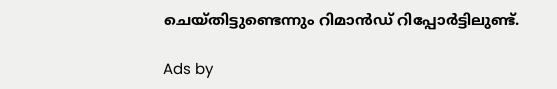ചെയ്തിട്ടുണ്ടെന്നും റിമാന്‍ഡ് റിപ്പോര്‍ട്ടിലുണ്ട്.

Ads by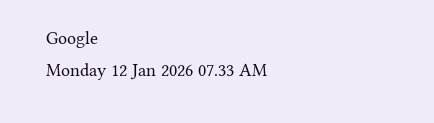Google
Monday 12 Jan 2026 07.33 AM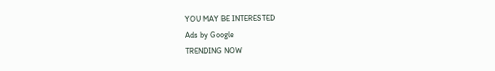YOU MAY BE INTERESTED
Ads by Google
TRENDING NOW